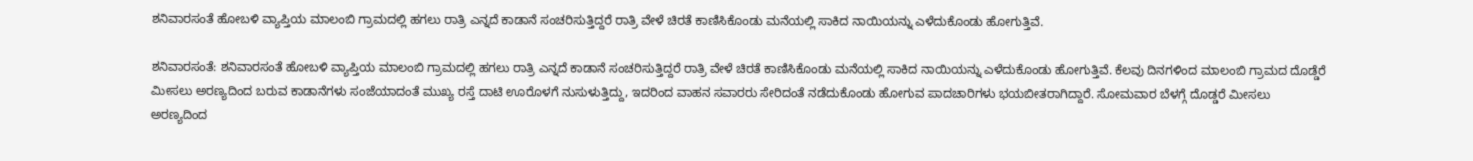ಶನಿವಾರಸಂತೆ ಹೋಬಳಿ ವ್ಯಾಪ್ತಿಯ ಮಾಲಂಬಿ ಗ್ರಾಮದಲ್ಲಿ ಹಗಲು ರಾತ್ರಿ ಎನ್ನದೆ ಕಾಡಾನೆ ಸಂಚರಿಸುತ್ತಿದ್ದರೆ ರಾತ್ರಿ ವೇಳೆ ಚಿರತೆ ಕಾಣಿಸಿಕೊಂಡು ಮನೆಯಲ್ಲಿ ಸಾಕಿದ ನಾಯಿಯನ್ನು ಎಳೆದುಕೊಂಡು ಹೋಗುತ್ತಿವೆ.

ಶನಿವಾರಸಂತೆ: ಶನಿವಾರಸಂತೆ ಹೋಬಳಿ ವ್ಯಾಪ್ತಿಯ ಮಾಲಂಬಿ ಗ್ರಾಮದಲ್ಲಿ ಹಗಲು ರಾತ್ರಿ ಎನ್ನದೆ ಕಾಡಾನೆ ಸಂಚರಿಸುತ್ತಿದ್ದರೆ ರಾತ್ರಿ ವೇಳೆ ಚಿರತೆ ಕಾಣಿಸಿಕೊಂಡು ಮನೆಯಲ್ಲಿ ಸಾಕಿದ ನಾಯಿಯನ್ನು ಎಳೆದುಕೊಂಡು ಹೋಗುತ್ತಿವೆ. ಕೆಲವು ದಿನಗಳಿಂದ ಮಾಲಂಬಿ ಗ್ರಾಮದ ದೊಡ್ಡೆರೆ ಮೀಸಲು ಅರಣ್ಯದಿಂದ ಬರುವ ಕಾಡಾನೆಗಳು ಸಂಜೆಯಾದಂತೆ ಮುಖ್ಯ ರಸ್ತೆ ದಾಟಿ ಊರೊಳಗೆ ನುಸುಳುತ್ತಿದ್ದು, ಇದರಿಂದ ವಾಹನ ಸವಾರರು ಸೇರಿದಂತೆ ನಡೆದುಕೊಂಡು ಹೋಗುವ ಪಾದಚಾರಿಗಳು ಭಯಬೀತರಾಗಿದ್ದಾರೆ. ಸೋಮವಾರ ಬೆಳಗ್ಗೆ ದೊಡ್ಡರೆ ಮೀಸಲು ಅರಣ್ಯದಿಂದ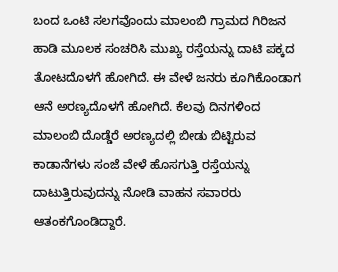ಬಂದ ಒಂಟಿ ಸಲಗವೊಂದು ಮಾಲಂಬಿ ಗ್ರಾಮದ ಗಿರಿಜನ ಹಾಡಿ ಮೂಲಕ ಸಂಚರಿಸಿ ಮುಖ್ಯ ರಸ್ತೆಯನ್ನು ದಾಟಿ ಪಕ್ಕದ ತೋಟದೊಳಗೆ ಹೋಗಿದೆ. ಈ ವೇಳೆ ಜನರು ಕೂಗಿಕೊಂಡಾಗ ಆನೆ ಅರಣ್ಯದೊಳಗೆ ಹೋಗಿದೆ. ಕೆಲವು ದಿನಗಳಿಂದ ಮಾಲಂಬಿ ದೊಡ್ಡೆರೆ ಅರಣ್ಯದಲ್ಲಿ ಬೀಡು ಬಿಟ್ಟಿರುವ ಕಾಡಾನೆಗಳು ಸಂಜೆ ವೇಳೆ ಹೊಸಗುತ್ತಿ ರಸ್ತೆಯನ್ನು ದಾಟುತ್ತಿರುವುದನ್ನು ನೋಡಿ ವಾಹನ ಸವಾರರು ಆತಂಕಗೊಂಡಿದ್ದಾರೆ.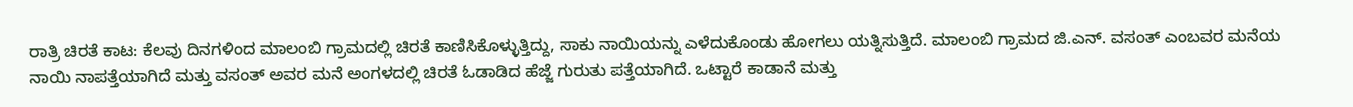ರಾತ್ರಿ ಚಿರತೆ ಕಾಟ: ಕೆಲವು ದಿನಗಳಿಂದ ಮಾಲಂಬಿ ಗ್ರಾಮದಲ್ಲಿ ಚಿರತೆ ಕಾಣಿಸಿಕೊಳ್ಳುತ್ತಿದ್ದು, ಸಾಕು ನಾಯಿಯನ್ನು ಎಳೆದುಕೊಂಡು ಹೋಗಲು ಯತ್ನಿಸುತ್ತಿದೆ. ಮಾಲಂಬಿ ಗ್ರಾಮದ ಜಿ.ಎನ್. ವಸಂತ್ ಎಂಬವರ ಮನೆಯ ನಾಯಿ ನಾಪತ್ತೆಯಾಗಿದೆ ಮತ್ತು ವಸಂತ್ ಅವರ ಮನೆ ಅಂಗಳದಲ್ಲಿ ಚಿರತೆ ಓಡಾಡಿದ ಹೆಜ್ಜೆ ಗುರುತು ಪತ್ತೆಯಾಗಿದೆ. ಒಟ್ಟಾರೆ ಕಾಡಾನೆ ಮತ್ತು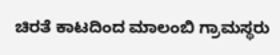ಚಿರತೆ ಕಾಟದಿಂದ ಮಾಲಂಬಿ ಗ್ರಾಮಸ್ಥರು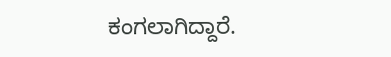ಕಂಗಲಾಗಿದ್ದಾರೆ.